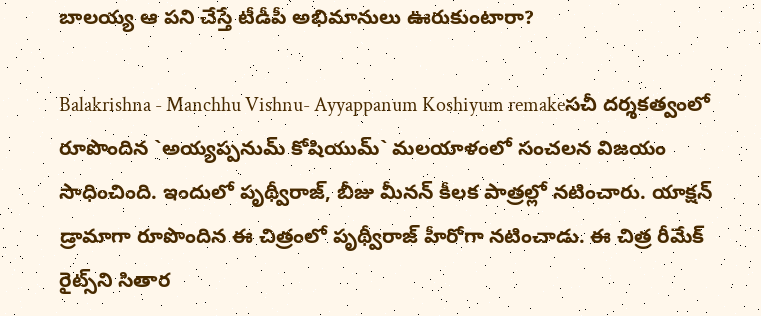బాలయ్య ఆ పని చేస్తే టీడీపీ అభిమానులు ఊరుకుంటారా?

Balakrishna - Manchhu Vishnu- Ayyappanum Koshiyum remakeస‌చీ ద‌ర్శ‌క‌త్వంలో రూపొందిన `అయ్య‌ప్ప‌నుమ్ కోషియుమ్‌` మ‌ల‌యాళంలో సంచ‌ల‌న విజ‌యం సాధించింది. ఇందులో పృథ్వీరాజ్‌, బీజు మీన‌న్ కీల‌క పాత్ర‌ల్లో న‌టించారు. యాక్ష‌న్ డ్రామాగా రూపొందిన ఈ చిత్రంలో పృథ్వీరాజ్ హీరోగా న‌టించాడు. ఈ చిత్ర రీమేక్ రైట్స్‌ని సితార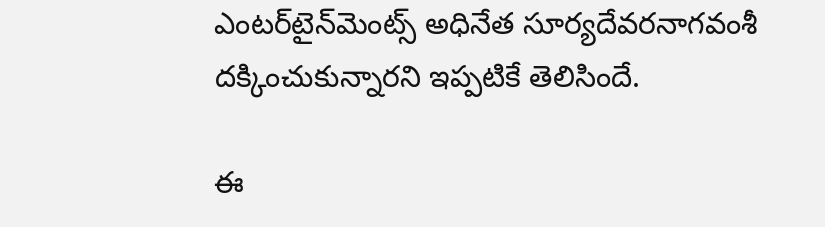ఎంట‌ర్‌టైన్‌మెంట్స్ అధినేత సూర్య‌దేవ‌ర‌నాగ‌వంశీ ద‌క్కించుకున్నార‌ని ఇప్పటికే తెలిసిందే.

ఈ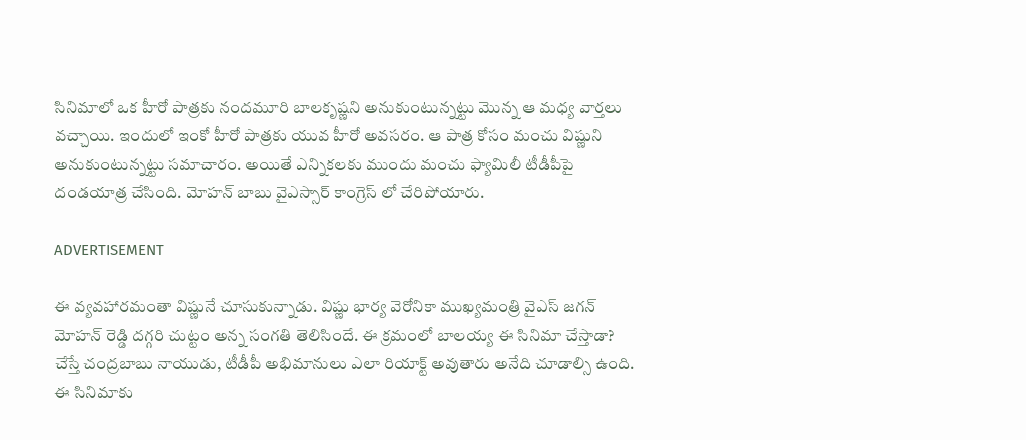సినిమాలో ఒక హీరో పాత్రకు నందమూరి బాలకృష్ణని అనుకుంటున్నట్టు మొన్న ఆ మధ్య వార్తలు వచ్చాయి. ఇందులో ఇంకో హీరో పాత్రకు యువ హీరో అవసరం. ఆ పాత్ర కోసం మంచు విష్ణుని అనుకుంటున్నట్టు సమాచారం. అయితే ఎన్నికలకు ముందు మంచు ఫ్యామిలీ టీడీపీపై దండయాత్ర చేసింది. మోహన్ బాబు వైఎస్సార్ కాంగ్రెస్ లో చేరిపోయారు.

ADVERTISEMENT

ఈ వ్యవహారమంతా విష్ణునే చూసుకున్నాడు. విష్ణు భార్య వెరోనికా ముఖ్యమంత్రి వైఎస్ జగన్ మోహన్ రెడ్డి దగ్గరి చుట్టం అన్న సంగతి తెలిసిందే. ఈ క్రమంలో బాలయ్య ఈ సినిమా చేస్తాడా? చేస్తే చంద్రబాబు నాయుడు, టీడీపీ అభిమానులు ఎలా రియాక్ట్ అవుతారు అనేది చూడాల్సి ఉంది. ఈ సినిమాకు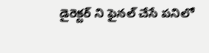డైరెక్టర్ ని ఫైనల్ చేసే పనిలో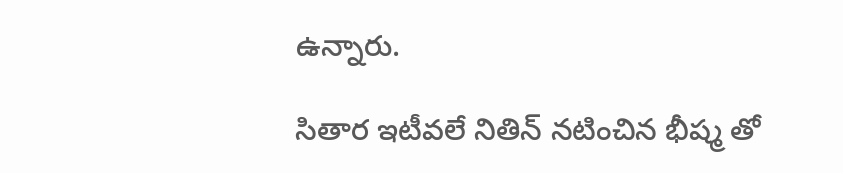ఉన్నారు.

సితార ఇటీవలే నితిన్ నటించిన భీష్మ తో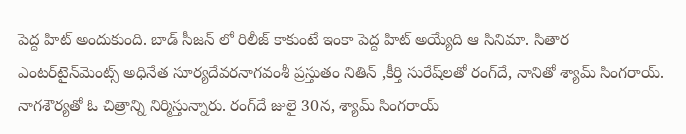పెద్ద హిట్ అందుకుంది. బాడ్ సీజన్ లో రిలీజ్ కాకుంటే ఇంకా పెద్ద హిట్ అయ్యేది ఆ సినిమా. సితార ఎంట‌ర్‌టైన్‌మెంట్స్ అధినేత సూర్య‌దేవ‌ర‌నాగ‌వంశీ ప్ర‌స్తుతం నితిన్ ,కీర్తి సురేష్‌ల‌తో రంగ్‌దే, నానితో శ్యామ్ సింగ‌రాయ్‌. నాగ‌శౌర్య‌తో ఓ చిత్రాన్ని నిర్మిస్తున్నారు. రంగ్‌దే జులై 30న, శ్యామ్ సింగ‌రాయ్‌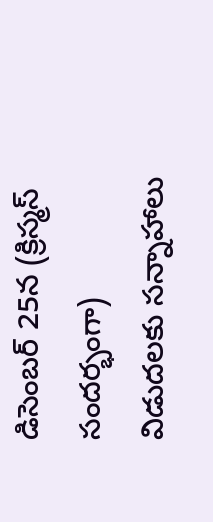డిసెంబర్ 25న (క్రిస్మస్ సందర్భంగా) విడుదలకు సన్నాహాలు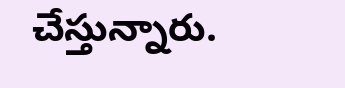చేస్తున్నారు.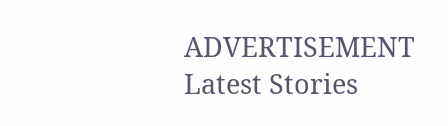ADVERTISEMENT
Latest Stories